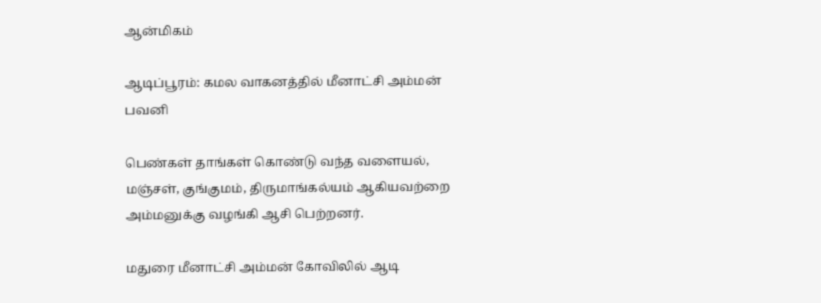ஆன்மிகம்

ஆடிப்பூரம்: கமல வாகனத்தில் மீனாட்சி அம்மன் பவனி

பெண்கள் தாங்கள் கொண்டு வந்த வளையல், மஞ்சள், குங்குமம், திருமாங்கல்யம் ஆகியவற்றை அம்மனுக்கு வழங்கி ஆசி பெற்றனர்.

மதுரை மீனாட்சி அம்மன் கோவிலில் ஆடி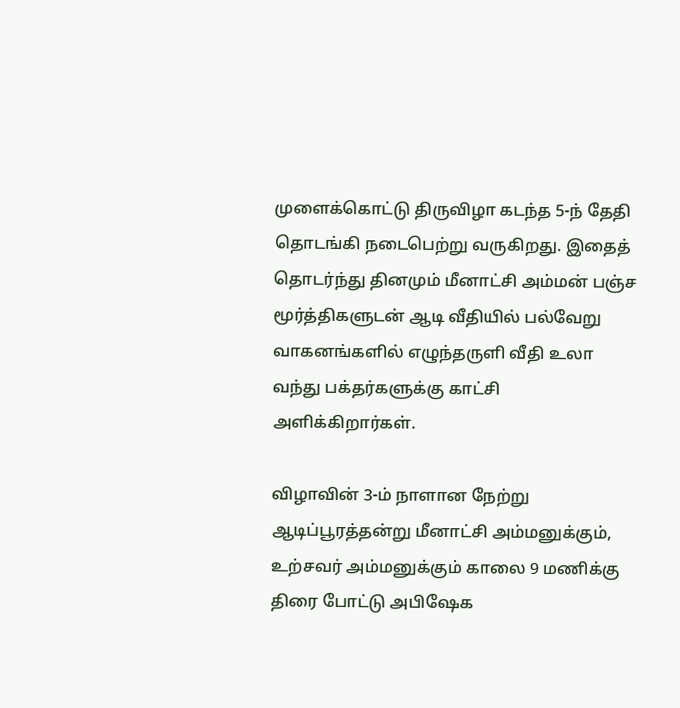முளைக்கொட்டு திருவிழா கடந்த 5-ந் தேதி தொடங்கி நடைபெற்று வருகிறது. இதைத் தொடர்ந்து தினமும் மீனாட்சி அம்மன் பஞ்ச மூர்த்திகளுடன் ஆடி வீதியில் பல்வேறு வாகனங்களில் எழுந்தருளி வீதி உலா வந்து பக்தர்களுக்கு காட்சி அளிக்கிறார்கள்.

விழாவின் 3-ம் நாளான நேற்று ஆடிப்பூரத்தன்று மீனாட்சி அம்மனுக்கும், உற்சவர் அம்மனுக்கும் காலை 9 மணிக்கு திரை போட்டு அபிஷேக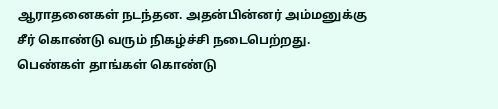ஆராதனைகள் நடந்தன. அதன்பின்னர் அம்மனுக்கு சீர் கொண்டு வரும் நிகழ்ச்சி நடைபெற்றது. பெண்கள் தாங்கள் கொண்டு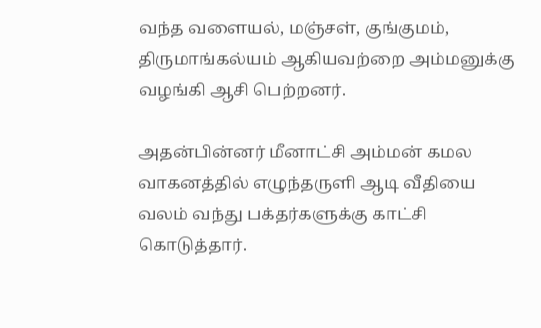வந்த வளையல், மஞ்சள், குங்குமம், திருமாங்கல்யம் ஆகியவற்றை அம்மனுக்கு வழங்கி ஆசி பெற்றனர்.

அதன்பின்னர் மீனாட்சி அம்மன் கமல வாகனத்தில் எழுந்தருளி ஆடி வீதியை வலம் வந்து பக்தர்களுக்கு காட்சி கொடுத்தார்.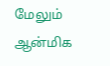மேலும் ஆன்மிக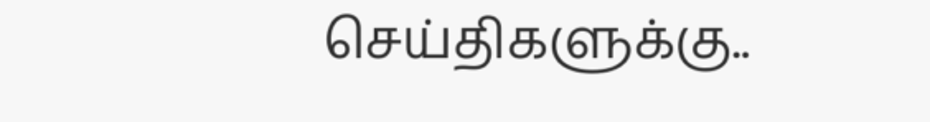செய்திகளுக்கு..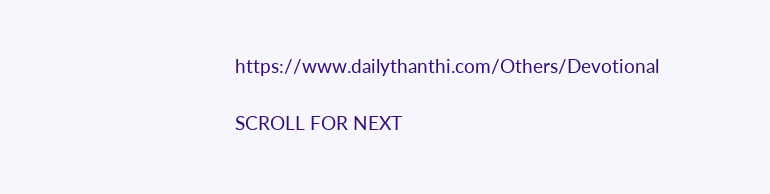https://www.dailythanthi.com/Others/Devotional

SCROLL FOR NEXT